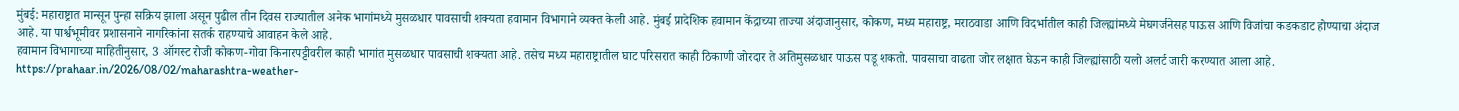मुंबई: महाराष्ट्रात मान्सून पुन्हा सक्रिय झाला असून पुढील तीन दिवस राज्यातील अनेक भागांमध्ये मुसळधार पावसाची शक्यता हवामान विभागाने व्यक्त केली आहे. मुंबई प्रादेशिक हवामान केंद्राच्या ताज्या अंदाजानुसार, कोकण, मध्य महाराष्ट्र, मराठवाडा आणि विदर्भातील काही जिल्ह्यांमध्ये मेघगर्जनेसह पाऊस आणि विजांचा कडकडाट होण्याचा अंदाज आहे. या पार्श्वभूमीवर प्रशासनाने नागरिकांना सतर्क राहण्याचे आवाहन केले आहे.
हवामान विभागाच्या माहितीनुसार, 3 ऑगस्ट रोजी कोकण-गोवा किनारपट्टीवरील काही भागांत मुसळधार पावसाची शक्यता आहे. तसेच मध्य महाराष्ट्रातील घाट परिसरात काही ठिकाणी जोरदार ते अतिमुसळधार पाऊस पडू शकतो. पावसाचा वाढता जोर लक्षात घेऊन काही जिल्ह्यांसाठी यलो अलर्ट जारी करण्यात आला आहे.
https://prahaar.in/2026/08/02/maharashtra-weather-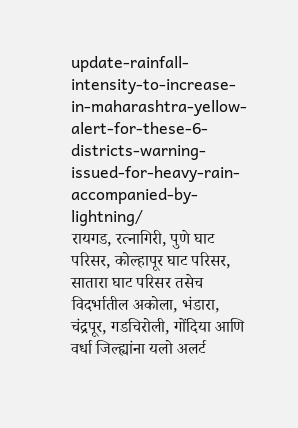update-rainfall-intensity-to-increase-in-maharashtra-yellow-alert-for-these-6-districts-warning-issued-for-heavy-rain-accompanied-by-lightning/
रायगड, रत्नागिरी, पुणे घाट परिसर, कोल्हापूर घाट परिसर, सातारा घाट परिसर तसेच विदर्भातील अकोला, भंडारा, चंद्रपूर, गडचिरोली, गोंदिया आणि वर्धा जिल्ह्यांना यलो अलर्ट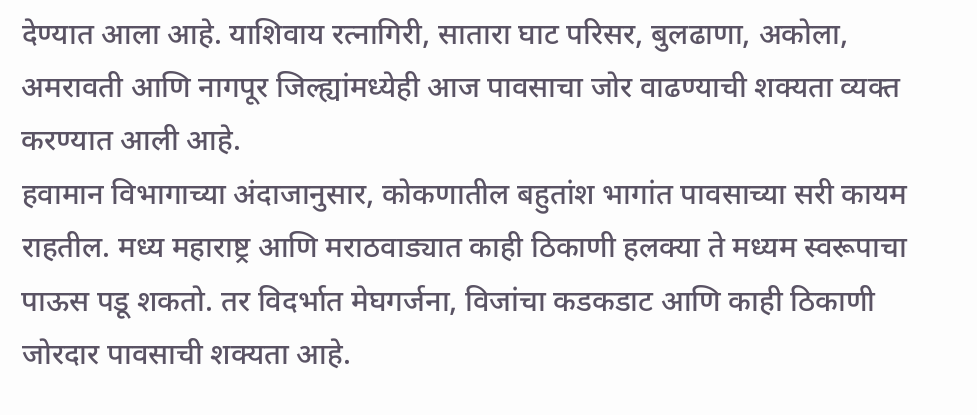देण्यात आला आहे. याशिवाय रत्नागिरी, सातारा घाट परिसर, बुलढाणा, अकोला, अमरावती आणि नागपूर जिल्ह्यांमध्येही आज पावसाचा जोर वाढण्याची शक्यता व्यक्त करण्यात आली आहे.
हवामान विभागाच्या अंदाजानुसार, कोकणातील बहुतांश भागांत पावसाच्या सरी कायम राहतील. मध्य महाराष्ट्र आणि मराठवाड्यात काही ठिकाणी हलक्या ते मध्यम स्वरूपाचा पाऊस पडू शकतो. तर विदर्भात मेघगर्जना, विजांचा कडकडाट आणि काही ठिकाणी जोरदार पावसाची शक्यता आहे.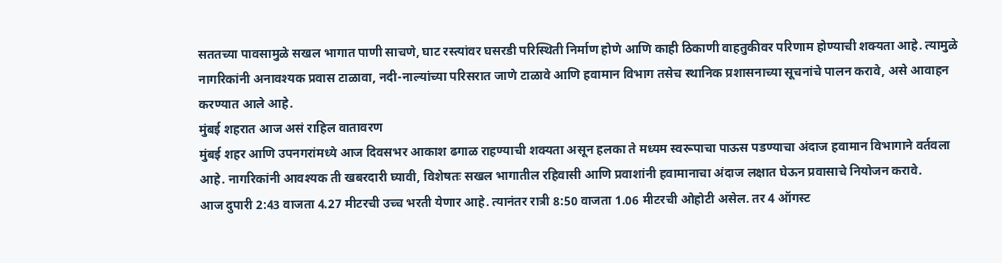सततच्या पावसामुळे सखल भागात पाणी साचणे, घाट रस्त्यांवर घसरडी परिस्थिती निर्माण होणे आणि काही ठिकाणी वाहतुकीवर परिणाम होण्याची शक्यता आहे. त्यामुळे नागरिकांनी अनावश्यक प्रवास टाळावा, नदी-नाल्यांच्या परिसरात जाणे टाळावे आणि हवामान विभाग तसेच स्थानिक प्रशासनाच्या सूचनांचे पालन करावे, असे आवाहन करण्यात आले आहे.
मुंबई शहरात आज असं राहिल वातावरण
मुंबई शहर आणि उपनगरांमध्ये आज दिवसभर आकाश ढगाळ राहण्याची शक्यता असून हलका ते मध्यम स्वरूपाचा पाऊस पडण्याचा अंदाज हवामान विभागाने वर्तवला आहे. नागरिकांनी आवश्यक ती खबरदारी घ्यावी, विशेषतः सखल भागातील रहिवासी आणि प्रवाशांनी हवामानाचा अंदाज लक्षात घेऊन प्रवासाचे नियोजन करावे.
आज दुपारी 2:43 वाजता 4.27 मीटरची उच्च भरती येणार आहे. त्यानंतर रात्री 8:50 वाजता 1.06 मीटरची ओहोटी असेल. तर 4 ऑगस्ट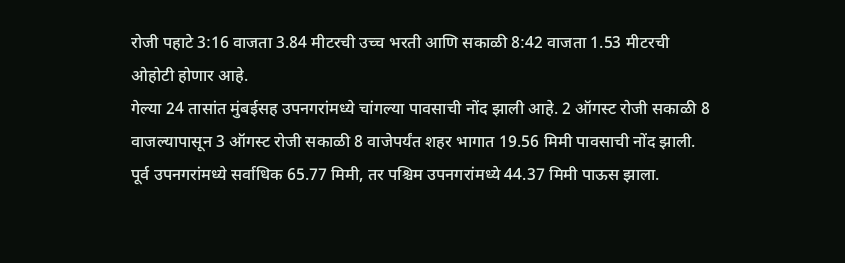रोजी पहाटे 3:16 वाजता 3.84 मीटरची उच्च भरती आणि सकाळी 8:42 वाजता 1.53 मीटरची ओहोटी होणार आहे.
गेल्या 24 तासांत मुंबईसह उपनगरांमध्ये चांगल्या पावसाची नोंद झाली आहे. 2 ऑगस्ट रोजी सकाळी 8 वाजल्यापासून 3 ऑगस्ट रोजी सकाळी 8 वाजेपर्यंत शहर भागात 19.56 मिमी पावसाची नोंद झाली. पूर्व उपनगरांमध्ये सर्वाधिक 65.77 मिमी, तर पश्चिम उपनगरांमध्ये 44.37 मिमी पाऊस झाला.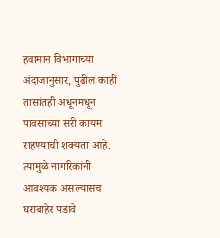हवामान विभागाच्या अंदाजानुसार, पुढील काही तासांतही अधूनमधून पावसाच्या सरी कायम राहण्याची शक्यता आहे. त्यामुळे नागरिकांनी आवश्यक असल्यासच घराबाहेर पडावे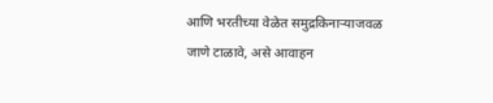आणि भरतीच्या वेळेत समुद्रकिनाऱ्याजवळ जाणे टाळावे, असे आवाहन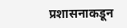प्रशासनाकडून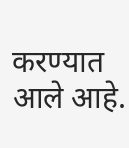करण्यात आले आहे.